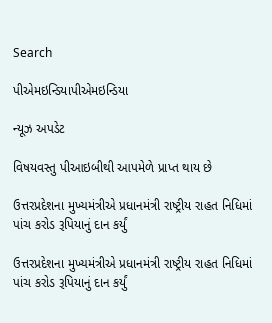Search

પીએમઇન્ડિયાપીએમઇન્ડિયા

ન્યૂઝ અપડેટ

વિષયવસ્તુ પીઆઇબીથી આપમેળે પ્રાપ્ત થાય છે

ઉત્તરપ્રદેશના મુખ્યમંત્રીએ પ્રધાનમંત્રી રાષ્ટ્રીય રાહત નિધિમાં પાંચ કરોડ રૂપિયાનું દાન કર્યું

ઉત્તરપ્રદેશના મુખ્યમંત્રીએ પ્રધાનમંત્રી રાષ્ટ્રીય રાહત નિધિમાં પાંચ કરોડ રૂપિયાનું દાન કર્યું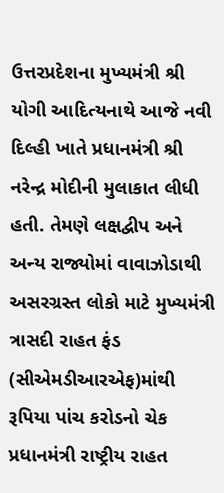ઉત્તરપ્રદેશના મુખ્યમંત્રી શ્રી યોગી આદિત્યનાથે આજે નવી દિલ્હી ખાતે પ્રધાનમંત્રી શ્રી નરેન્દ્ર મોદીની મુલાકાત લીધી હતી. તેમણે લક્ષદ્વીપ અને અન્ય રાજ્યોમાં વાવાઝોડાથી અસરગ્રસ્ત લોકો માટે મુખ્યમંત્રી ત્રાસદી રાહત ફંડ (સીએમડીઆરએફ)માંથી રૂપિયા પાંચ કરોડનો ચેક પ્રધાનમંત્રી રાષ્ટ્રીય રાહત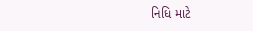નિધિ માટે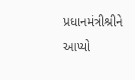પ્રધાનમંત્રીશ્રીને આપ્યો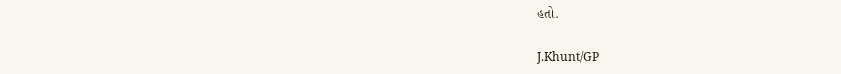હતો.

J.Khunt/GP